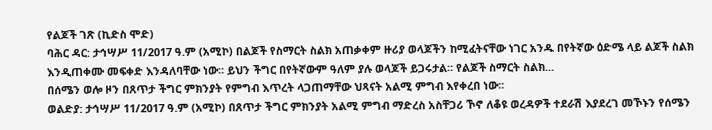የልጆች ገጽ (ኪድስ ሞድ)
ባሕር ዳር: ታኅሣሥ 11/2017 ዓ.ም (አሚኮ) በልጆች የስማርት ስልክ አጠቃቀም ዙሪያ ወላጆችን ከሚፈትናቸው ነገር አንዱ በየትኛው ዕድሜ ላይ ልጆች ስልክ እንዲጠቀሙ መፍቀድ እንዳለባቸው ነው። ይህን ችግር በየትኛውም ዓለም ያሉ ወላጆች ይጋሩታል። የልጆች ስማርት ስልክ...
በሰሜን ወሎ ዞን በጸጥታ ችግር ምክንያት የምግብ እጥረት ላጋጠማቸው ህጻናት አልሚ ምግብ እየቀረበ ነው።
ወልድያ: ታኅሣሥ 11/2017 ዓ.ም (አሚኮ) በጸጥታ ችግር ምክንያት አልሚ ምግብ ማድረስ አስቸጋሪ ኾኖ ለቆዩ ወረዳዎች ተደራሽ እያደረገ መኾኑን የሰሜን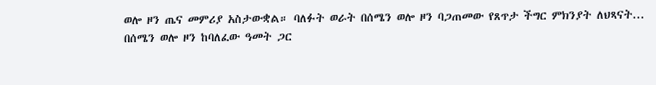ወሎ ዞን ጤና መምሪያ አስታውቋል። ባለፉት ወራት በሰሜን ወሎ ዞን ባጋጠመው የጸጥታ ችግር ምክንያት ለህጻናት...
በሰሜን ወሎ ዞን ከባለፈው ዓመት ጋር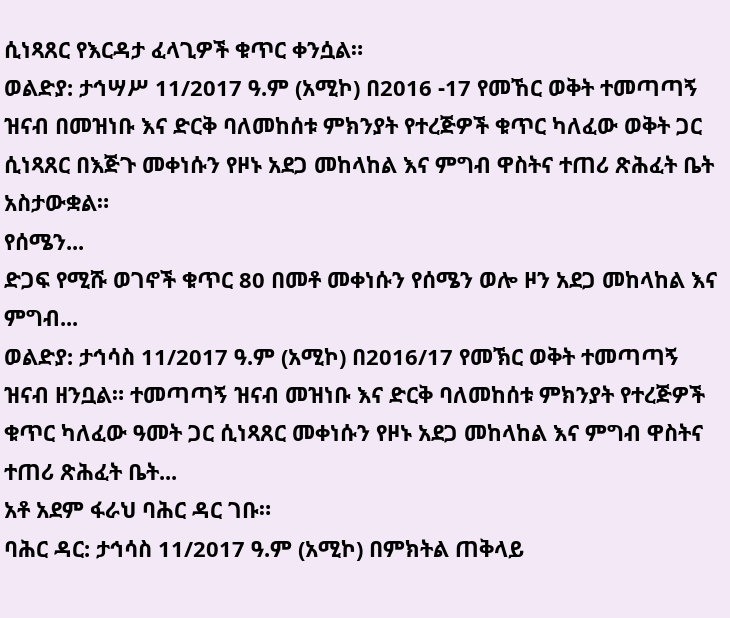ሲነጻጸር የእርዳታ ፈላጊዎች ቁጥር ቀንሷል።
ወልድያ: ታኅሣሥ 11/2017 ዓ.ም (አሚኮ) በ2016 -17 የመኸር ወቅት ተመጣጣኝ ዝናብ በመዝነቡ እና ድርቅ ባለመከሰቱ ምክንያት የተረጅዎች ቁጥር ካለፈው ወቅት ጋር ሲነጻጸር በእጅጉ መቀነሱን የዞኑ አደጋ መከላከል እና ምግብ ዋስትና ተጠሪ ጽሕፈት ቤት አስታውቋል።
የሰሜን...
ድጋፍ የሚሹ ወገኖች ቁጥር 80 በመቶ መቀነሱን የሰሜን ወሎ ዞን አደጋ መከላከል እና ምግብ...
ወልድያ: ታኅሳስ 11/2017 ዓ.ም (አሚኮ) በ2016/17 የመኽር ወቅት ተመጣጣኝ ዝናብ ዘንቧል። ተመጣጣኝ ዝናብ መዝነቡ እና ድርቅ ባለመከሰቱ ምክንያት የተረጅዎች ቁጥር ካለፈው ዓመት ጋር ሲነጻጸር መቀነሱን የዞኑ አደጋ መከላከል እና ምግብ ዋስትና ተጠሪ ጽሕፈት ቤት...
አቶ አደም ፋራህ ባሕር ዳር ገቡ።
ባሕር ዳር: ታኅሳስ 11/2017 ዓ.ም (አሚኮ) በምክትል ጠቅላይ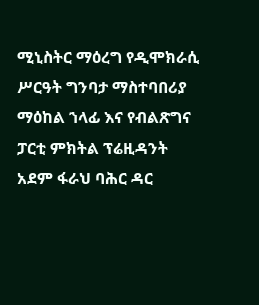ሚኒስትር ማዕረግ የዲሞክራሲ ሥርዓት ግንባታ ማስተባበሪያ ማዕከል ኀላፊ እና የብልጽግና ፓርቲ ምክትል ፕሬዚዳንት አደም ፋራህ ባሕር ዳር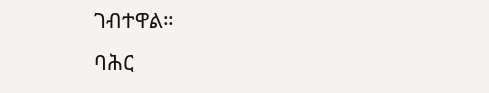ገብተዋል።
ባሕር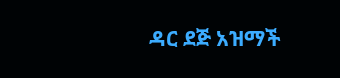ዳር ደጅ አዝማች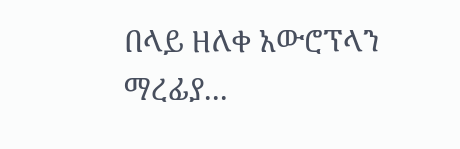በላይ ዘለቀ አውሮፕላን ማረፊያ...